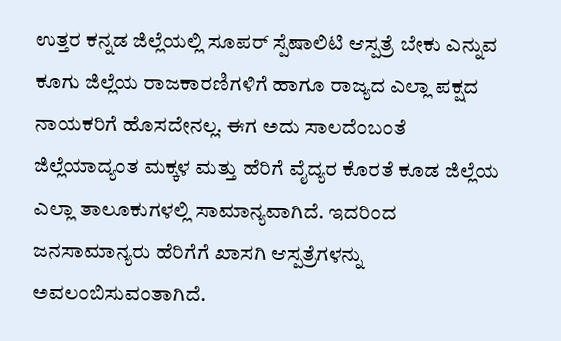ಉತ್ತರ ಕನ್ನಡ ಜಿಲ್ಲೆಯಲ್ಲಿ ಸೂಪರ್ ಸ್ಪೆಷಾಲಿಟಿ ಆಸ್ಪತ್ರೆ ಬೇಕು ಎನ್ನುವ ಕೂಗು ಜಿಲ್ಲೆಯ ರಾಜಕಾರಣಿಗಳಿಗೆ ಹಾಗೂ ರಾಜ್ಯದ ಎಲ್ಲಾ ಪಕ್ಷದ ನಾಯಕರಿಗೆ ಹೊಸದೇನಲ್ಲ. ಈಗ ಅದು ಸಾಲದೆಂಬಂತೆ ಜಿಲ್ಲೆಯಾದ್ಯಂತ ಮಕ್ಕಳ ಮತ್ತು ಹೆರಿಗೆ ವೈದ್ಯರ ಕೊರತೆ ಕೂಡ ಜಿಲ್ಲೆಯ ಎಲ್ಲಾ ತಾಲೂಕುಗಳಲ್ಲಿ ಸಾಮಾನ್ಯವಾಗಿದೆ. ಇದರಿಂದ ಜನಸಾಮಾನ್ಯರು ಹೆರಿಗೆಗೆ ಖಾಸಗಿ ಆಸ್ಪತ್ರೆಗಳನ್ನು ಅವಲಂಬಿಸುವಂತಾಗಿದೆ.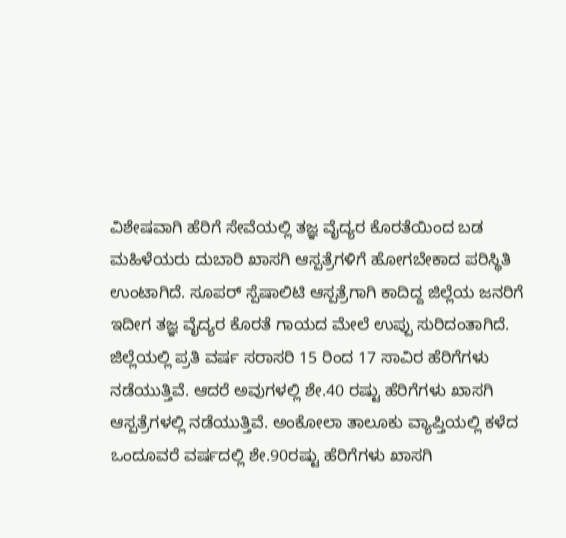ವಿಶೇಷವಾಗಿ ಹೆರಿಗೆ ಸೇವೆಯಲ್ಲಿ ತಜ್ಞ ವೈದ್ಯರ ಕೊರತೆಯಿಂದ ಬಡ ಮಹಿಳೆಯರು ದುಬಾರಿ ಖಾಸಗಿ ಆಸ್ಪತ್ರೆಗಳಿಗೆ ಹೋಗಬೇಕಾದ ಪರಿಸ್ಥಿತಿ ಉಂಟಾಗಿದೆ. ಸೂಪರ್ ಸ್ಪೆಷಾಲಿಟಿ ಆಸ್ಪತ್ರೆಗಾಗಿ ಕಾದಿದ್ದ ಜಿಲ್ಲೆಯ ಜನರಿಗೆ ಇದೀಗ ತಜ್ಞ ವೈದ್ಯರ ಕೊರತೆ ಗಾಯದ ಮೇಲೆ ಉಪ್ಪು ಸುರಿದಂತಾಗಿದೆ.
ಜಿಲ್ಲೆಯಲ್ಲಿ ಪ್ರತಿ ವರ್ಷ ಸರಾಸರಿ 15 ರಿಂದ 17 ಸಾವಿರ ಹೆರಿಗೆಗಳು ನಡೆಯುತ್ತಿವೆ. ಆದರೆ ಅವುಗಳಲ್ಲಿ ಶೇ.40 ರಷ್ಟು ಹೆರಿಗೆಗಳು ಖಾಸಗಿ ಆಸ್ಪತ್ರೆಗಳಲ್ಲಿ ನಡೆಯುತ್ತಿವೆ. ಅಂಕೋಲಾ ತಾಲೂಕು ವ್ಯಾಪ್ತಿಯಲ್ಲಿ ಕಳೆದ ಒಂದೂವರೆ ವರ್ಷದಲ್ಲಿ ಶೇ.90ರಷ್ಟು ಹೆರಿಗೆಗಳು ಖಾಸಗಿ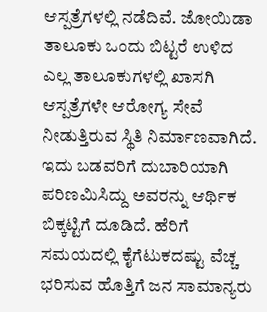ಆಸ್ಪತ್ರೆಗಳಲ್ಲಿ ನಡೆದಿವೆ. ಜೋಯಿಡಾ ತಾಲೂಕು ಒಂದು ಬಿಟ್ಟರೆ ಉಳಿದ ಎಲ್ಲ ತಾಲೂಕುಗಳಲ್ಲಿ ಖಾಸಗಿ ಆಸ್ಪತ್ರೆಗಳೇ ಆರೋಗ್ಯ ಸೇವೆ ನೀಡುತ್ತಿರುವ ಸ್ಥಿತಿ ನಿರ್ಮಾಣವಾಗಿದೆ. ಇದು ಬಡವರಿಗೆ ದುಬಾರಿಯಾಗಿ ಪರಿಣಮಿಸಿದ್ದು ಅವರನ್ನು ಆರ್ಥಿಕ ಬಿಕ್ಕಟ್ಟಿಗೆ ದೂಡಿದೆ. ಹೆರಿಗೆ ಸಮಯದಲ್ಲಿ ಕೈಗೆಟುಕದಷ್ಟು ವೆಚ್ಚ ಭರಿಸುವ ಹೊತ್ತಿಗೆ ಜನ ಸಾಮಾನ್ಯರು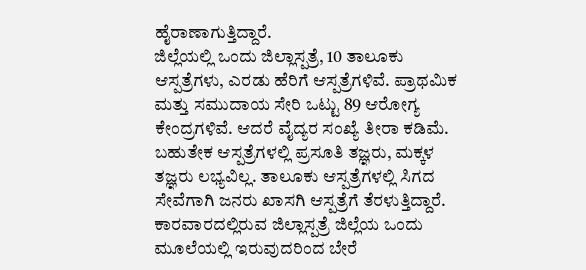ಹೈರಾಣಾಗುತ್ತಿದ್ದಾರೆ.
ಜಿಲ್ಲೆಯಲ್ಲಿ ಒಂದು ಜಿಲ್ಲಾಸ್ಪತ್ರೆ, 10 ತಾಲೂಕು ಆಸ್ಪತ್ರೆಗಳು, ಎರಡು ಹೆರಿಗೆ ಆಸ್ಪತ್ರೆಗಳಿವೆ. ಪ್ರಾಥಮಿಕ ಮತ್ತು ಸಮುದಾಯ ಸೇರಿ ಒಟ್ಟು 89 ಆರೋಗ್ಯ ಕೇಂದ್ರಗಳಿವೆ. ಆದರೆ ವೈದ್ಯರ ಸಂಖ್ಯೆ ತೀರಾ ಕಡಿಮೆ. ಬಹುತೇಕ ಆಸ್ಪತ್ರೆಗಳಲ್ಲಿ ಪ್ರಸೂತಿ ತಜ್ಞರು, ಮಕ್ಕಳ ತಜ್ಞರು ಲಭ್ಯವಿಲ್ಲ. ತಾಲೂಕು ಆಸ್ಪತ್ರೆಗಳಲ್ಲಿ ಸಿಗದ ಸೇವೆಗಾಗಿ ಜನರು ಖಾಸಗಿ ಆಸ್ಪತ್ರೆಗೆ ತೆರಳುತ್ತಿದ್ದಾರೆ.
ಕಾರವಾರದಲ್ಲಿರುವ ಜಿಲ್ಲಾಸ್ಪತ್ರೆ ಜಿಲ್ಲೆಯ ಒಂದು ಮೂಲೆಯಲ್ಲಿ ಇರುವುದರಿಂದ ಬೇರೆ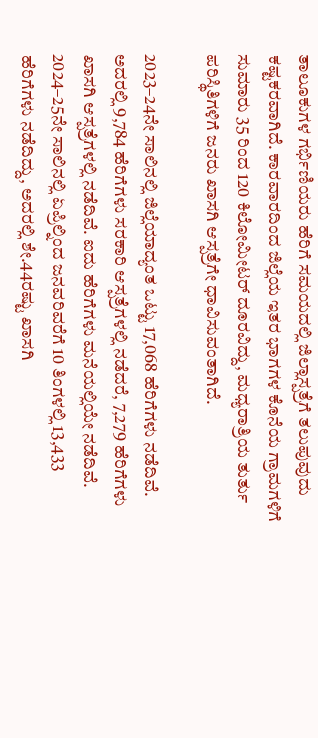ತಾಲೂಕುಗಳ ಗರ್ಭಿಣಿಯರು ಹೆರಿಗೆ ಸಮಯದಲ್ಲಿ ಜಿಲ್ಲಾಸ್ಪತ್ರೆಗೆ ತಲುಪುವುದು ಕಷ್ಟಕರವಾಗಿದೆ. ಕಾರವಾರದಿಂದ ಜಿಲ್ಲೆಯ ಇತರ ಭಾಗಗಳ ಕೊನೆಯ ಗ್ರಾಮಗಳಿಗೆ ಸುಮಾರು 35 ರಿಂದ 120 ಕಿಲೋಮೀಟರ್ ದೂರವಿದ್ದು, ಮಧ್ಯರಾತ್ರಿಯ ತುರ್ತು ಪರಿಸ್ಥಿತಿಗಳಿಗೆ ಜನರು ಖಾಸಗಿ ಆಸ್ಪತ್ರೆಗೇ ಧಾವಿಸುವಂತಾಗಿದೆ.

2023–24ನೇ ಸಾಲಿನಲ್ಲಿ ಜಿಲ್ಲೆಯಾದ್ಯಂತ ಒಟ್ಟು 17,068 ಹೆರಿಗೆಗಳು ನಡೆದಿವೆ. ಅದರಲ್ಲಿ 9,784 ಹೆರಿಗೆಗಳು ಸರಕಾರಿ ಆಸ್ಪತ್ರೆಗಳಲ್ಲಿ ನಡೆದರೆ, 7,279 ಹೆರಿಗೆಗಳು ಖಾಸಗಿ ಆಸ್ಪತ್ರೆಗಳಲ್ಲಿ ನಡೆದಿವೆ. ಐದು ಹೆರಿಗೆಗಳು ಮನೆಯಲ್ಲಿಯೇ ನಡೆದಿವೆ.
2024–25ನೇ ಸಾಲಿನಲ್ಲಿ ಏಪ್ರಿಲ್ನಿಂದ ಜನವರಿವರೆಗೆ 10 ತಿಂಗಳಲ್ಲಿ 13,433 ಹೆರಿಗೆಗಳು ನಡೆದಿದ್ದು, ಅದರಲ್ಲಿ ಶೇ.44ರಷ್ಟು ಖಾಸಗಿ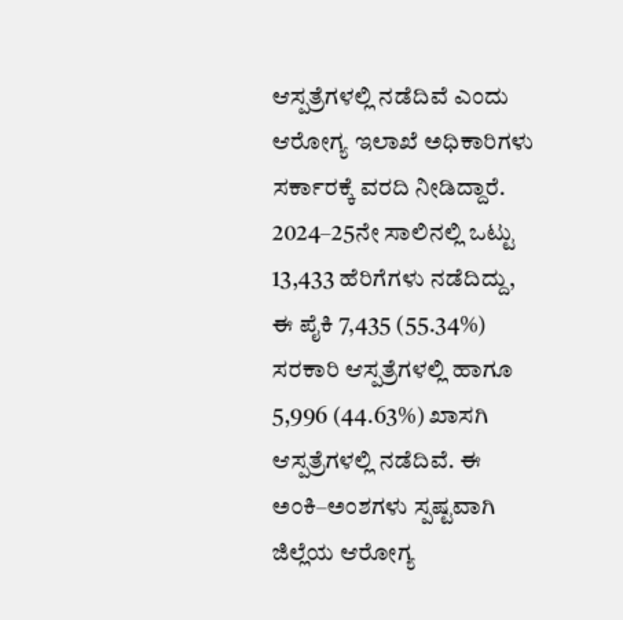ಆಸ್ಪತ್ರೆಗಳಲ್ಲಿ ನಡೆದಿವೆ ಎಂದು ಆರೋಗ್ಯ ಇಲಾಖೆ ಅಧಿಕಾರಿಗಳು ಸರ್ಕಾರಕ್ಕೆ ವರದಿ ನೀಡಿದ್ದಾರೆ.
2024–25ನೇ ಸಾಲಿನಲ್ಲಿ ಒಟ್ಟು 13,433 ಹೆರಿಗೆಗಳು ನಡೆದಿದ್ದು, ಈ ಪೈಕಿ 7,435 (55.34%) ಸರಕಾರಿ ಆಸ್ಪತ್ರೆಗಳಲ್ಲಿ ಹಾಗೂ 5,996 (44.63%) ಖಾಸಗಿ ಆಸ್ಪತ್ರೆಗಳಲ್ಲಿ ನಡೆದಿವೆ. ಈ ಅಂಕಿ–ಅಂಶಗಳು ಸ್ಪಷ್ಟವಾಗಿ ಜಿಲ್ಲೆಯ ಆರೋಗ್ಯ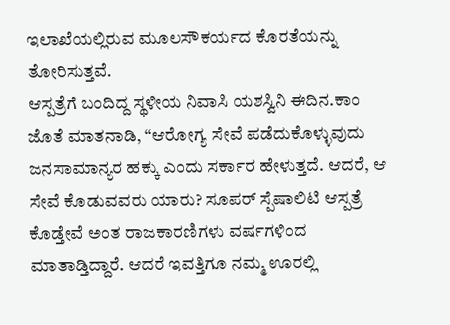ಇಲಾಖೆಯಲ್ಲಿರುವ ಮೂಲಸೌಕರ್ಯದ ಕೊರತೆಯನ್ನು ತೋರಿಸುತ್ತವೆ.
ಆಸ್ಪತ್ರೆಗೆ ಬಂದಿದ್ದ ಸ್ಥಳೀಯ ನಿವಾಸಿ ಯಶಸ್ವಿನಿ ಈದಿನ.ಕಾಂ ಜೊತೆ ಮಾತನಾಡಿ, “ಆರೋಗ್ಯ ಸೇವೆ ಪಡೆದುಕೊಳ್ಳುವುದು ಜನಸಾಮಾನ್ಯರ ಹಕ್ಕು ಎಂದು ಸರ್ಕಾರ ಹೇಳುತ್ತದೆ. ಆದರೆ, ಆ ಸೇವೆ ಕೊಡುವವರು ಯಾರು? ಸೂಪರ್ ಸ್ಪೆಷಾಲಿಟಿ ಆಸ್ಪತ್ರೆ ಕೊಡ್ತೇವೆ ಅಂತ ರಾಜಕಾರಣಿಗಳು ವರ್ಷಗಳಿಂದ ಮಾತಾಡ್ತಿದ್ದಾರೆ. ಆದರೆ ಇವತ್ತಿಗೂ ನಮ್ಮ ಊರಲ್ಲಿ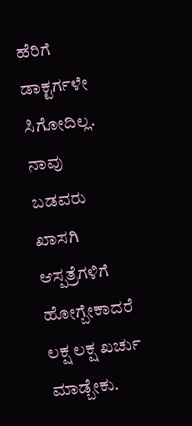ಹೆರಿಗೆ ಡಾಕ್ಟರ್ಗಳೇ ಸಿಗೋದಿಲ್ಲ. ನಾವು ಬಡವರು ಖಾಸಗಿ ಆಸ್ಪತ್ರೆಗಳಿಗೆ ಹೋಗ್ಬೇಕಾದರೆ ಲಕ್ಷ ಲಕ್ಷ ಖರ್ಚು ಮಾಡ್ಬೇಕು.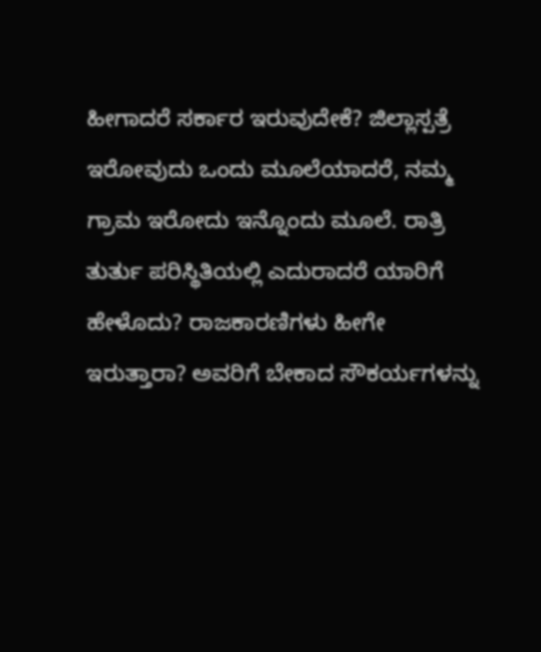ಹೀಗಾದರೆ ಸರ್ಕಾರ ಇರುವುದೇಕೆ? ಜಿಲ್ಲಾಸ್ಪತ್ರೆ ಇರೋವುದು ಒಂದು ಮೂಲೆಯಾದರೆ, ನಮ್ಮ ಗ್ರಾಮ ಇರೋದು ಇನ್ನೊಂದು ಮೂಲೆ. ರಾತ್ರಿ ತುರ್ತು ಪರಿಸ್ಥಿತಿಯಲ್ಲಿ ಎದುರಾದರೆ ಯಾರಿಗೆ ಹೇಳೊದು? ರಾಜಕಾರಣಿಗಳು ಹೀಗೇ ಇರುತ್ತಾರಾ? ಅವರಿಗೆ ಬೇಕಾದ ಸೌಕರ್ಯಗಳನ್ನು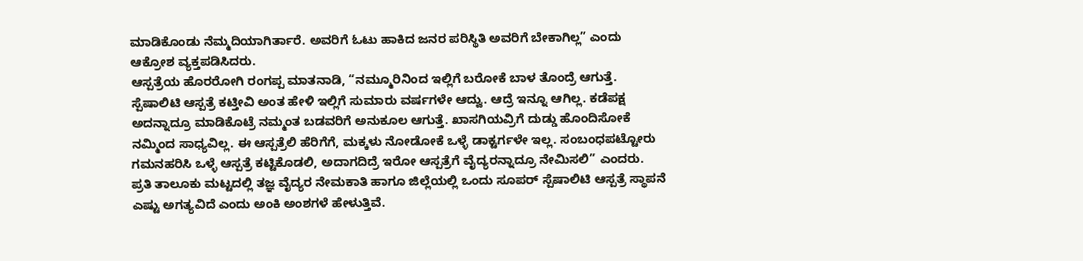ಮಾಡಿಕೊಂಡು ನೆಮ್ಮದಿಯಾಗಿರ್ತಾರೆ. ಅವರಿಗೆ ಓಟು ಹಾಕಿದ ಜನರ ಪರಿಸ್ಥಿತಿ ಅವರಿಗೆ ಬೇಕಾಗಿಲ್ಲ” ಎಂದು ಆಕ್ರೋಶ ವ್ಯಕ್ತಪಡಿಸಿದರು.
ಆಸ್ಪತ್ರೆಯ ಹೊರರೋಗಿ ರಂಗಪ್ಪ ಮಾತನಾಡಿ, “ನಮ್ಮೂರಿನಿಂದ ಇಲ್ಲಿಗೆ ಬರೋಕೆ ಬಾಳ ತೊಂದ್ರೆ ಆಗುತ್ತೆ. ಸ್ಪೆಷಾಲಿಟಿ ಆಸ್ಪತ್ರೆ ಕಟ್ತೀವಿ ಅಂತ ಹೇಳಿ ಇಲ್ಲಿಗೆ ಸುಮಾರು ವರ್ಷಗಳೇ ಆದ್ವು. ಆದ್ರೆ ಇನ್ನೂ ಆಗಿಲ್ಲ. ಕಡೆಪಕ್ಷ ಅದನ್ನಾದ್ರೂ ಮಾಡಿಕೊಟ್ರೆ ನಮ್ಮಂತ ಬಡವರಿಗೆ ಅನುಕೂಲ ಆಗುತ್ತೆ. ಖಾಸಗಿಯವ್ರಿಗೆ ದುಡ್ಡು ಹೊಂದಿಸೋಕೆ ನಮ್ಮಿಂದ ಸಾಧ್ಯವಿಲ್ಲ. ಈ ಆಸ್ಪತ್ರೆಲಿ ಹೆರಿಗೆಗೆ, ಮಕ್ಕಳು ನೋಡೋಕೆ ಒಳ್ಳೆ ಡಾಕ್ಟರ್ಗಳೇ ಇಲ್ಲ. ಸಂಬಂಧಪಟ್ಟೋರು ಗಮನಹರಿಸಿ ಒಳ್ಳೆ ಆಸ್ಪತ್ರೆ ಕಟ್ಟಿಕೊಡಲಿ, ಅದಾಗದಿದ್ರೆ ಇರೋ ಆಸ್ಪತ್ರೆಗೆ ವೈದ್ಯರನ್ನಾದ್ರೂ ನೇಮಿಸಲಿ” ಎಂದರು.
ಪ್ರತಿ ತಾಲೂಕು ಮಟ್ಟದಲ್ಲಿ ತಜ್ಞ ವೈದ್ಯರ ನೇಮಕಾತಿ ಹಾಗೂ ಜಿಲ್ಲೆಯಲ್ಲಿ ಒಂದು ಸೂಪರ್ ಸ್ಪೆಷಾಲಿಟಿ ಆಸ್ಪತ್ರೆ ಸ್ಥಾಪನೆ ಎಷ್ಟು ಅಗತ್ಯವಿದೆ ಎಂದು ಅಂಕಿ ಅಂಶಗಳೆ ಹೇಳುತ್ತಿವೆ.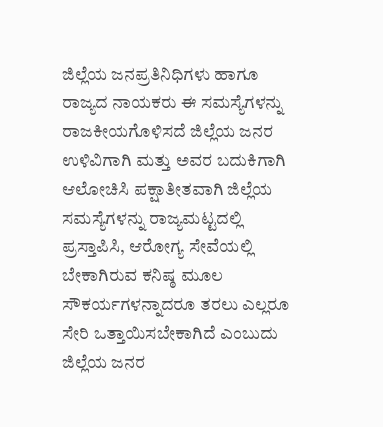ಜಿಲ್ಲೆಯ ಜನಪ್ರತಿನಿಧಿಗಳು ಹಾಗೂ ರಾಜ್ಯದ ನಾಯಕರು ಈ ಸಮಸ್ಯೆಗಳನ್ನು ರಾಜಕೀಯಗೊಳಿಸದೆ ಜಿಲ್ಲೆಯ ಜನರ ಉಳಿವಿಗಾಗಿ ಮತ್ತು ಅವರ ಬದುಕಿಗಾಗಿ ಆಲೋಚಿಸಿ ಪಕ್ಷಾತೀತವಾಗಿ ಜಿಲ್ಲೆಯ ಸಮಸ್ಯೆಗಳನ್ನು ರಾಜ್ಯಮಟ್ಟದಲ್ಲಿ ಪ್ರಸ್ತಾಪಿಸಿ, ಆರೋಗ್ಯ ಸೇವೆಯಲ್ಲಿ ಬೇಕಾಗಿರುವ ಕನಿಷ್ಠ ಮೂಲ ಸೌಕರ್ಯಗಳನ್ನಾದರೂ ತರಲು ಎಲ್ಲರೂ ಸೇರಿ ಒತ್ತಾಯಿಸಬೇಕಾಗಿದೆ ಎಂಬುದು ಜಿಲ್ಲೆಯ ಜನರ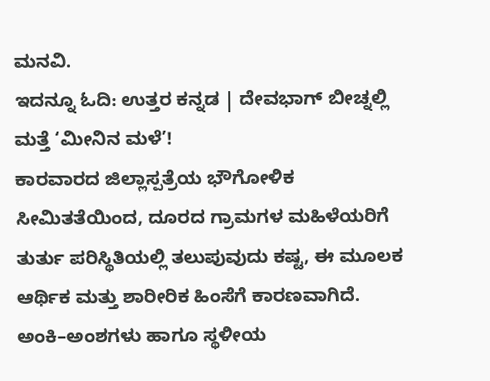ಮನವಿ.
ಇದನ್ನೂ ಓದಿ: ಉತ್ತರ ಕನ್ನಡ | ದೇವಭಾಗ್ ಬೀಚ್ನಲ್ಲಿ ಮತ್ತೆ ‘ಮೀನಿನ ಮಳೆ’!
ಕಾರವಾರದ ಜಿಲ್ಲಾಸ್ಪತ್ರೆಯ ಭೌಗೋಳಿಕ ಸೀಮಿತತೆಯಿಂದ, ದೂರದ ಗ್ರಾಮಗಳ ಮಹಿಳೆಯರಿಗೆ ತುರ್ತು ಪರಿಸ್ಥಿತಿಯಲ್ಲಿ ತಲುಪುವುದು ಕಷ್ಟ, ಈ ಮೂಲಕ ಆರ್ಥಿಕ ಮತ್ತು ಶಾರೀರಿಕ ಹಿಂಸೆಗೆ ಕಾರಣವಾಗಿದೆ. ಅಂಕಿ–ಅಂಶಗಳು ಹಾಗೂ ಸ್ಥಳೀಯ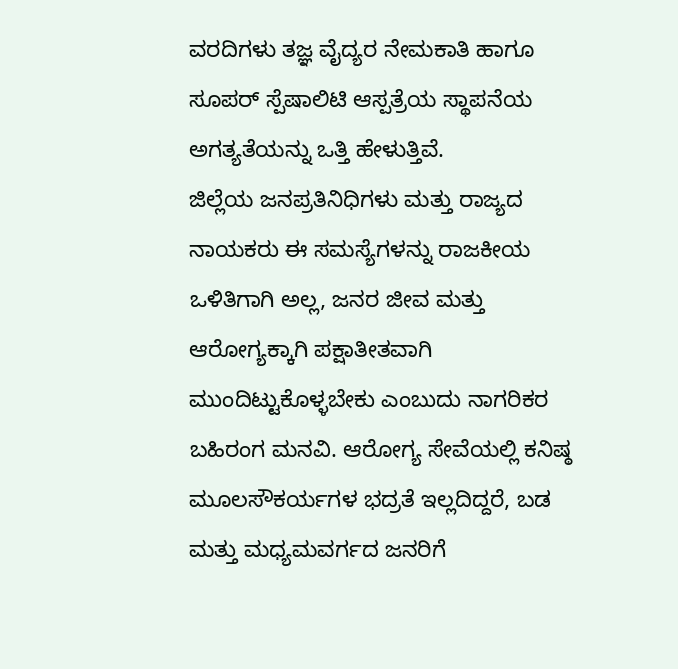ವರದಿಗಳು ತಜ್ಞ ವೈದ್ಯರ ನೇಮಕಾತಿ ಹಾಗೂ ಸೂಪರ್ ಸ್ಪೆಷಾಲಿಟಿ ಆಸ್ಪತ್ರೆಯ ಸ್ಥಾಪನೆಯ ಅಗತ್ಯತೆಯನ್ನು ಒತ್ತಿ ಹೇಳುತ್ತಿವೆ.
ಜಿಲ್ಲೆಯ ಜನಪ್ರತಿನಿಧಿಗಳು ಮತ್ತು ರಾಜ್ಯದ ನಾಯಕರು ಈ ಸಮಸ್ಯೆಗಳನ್ನು ರಾಜಕೀಯ ಒಳಿತಿಗಾಗಿ ಅಲ್ಲ, ಜನರ ಜೀವ ಮತ್ತು ಆರೋಗ್ಯಕ್ಕಾಗಿ ಪಕ್ಷಾತೀತವಾಗಿ ಮುಂದಿಟ್ಟುಕೊಳ್ಳಬೇಕು ಎಂಬುದು ನಾಗರಿಕರ ಬಹಿರಂಗ ಮನವಿ. ಆರೋಗ್ಯ ಸೇವೆಯಲ್ಲಿ ಕನಿಷ್ಠ ಮೂಲಸೌಕರ್ಯಗಳ ಭದ್ರತೆ ಇಲ್ಲದಿದ್ದರೆ, ಬಡ ಮತ್ತು ಮಧ್ಯಮವರ್ಗದ ಜನರಿಗೆ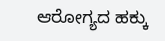ಆರೋಗ್ಯದ ಹಕ್ಕು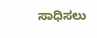ಸಾಧಿಸಲು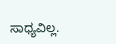ಸಾಧ್ಯವಿಲ್ಲ.